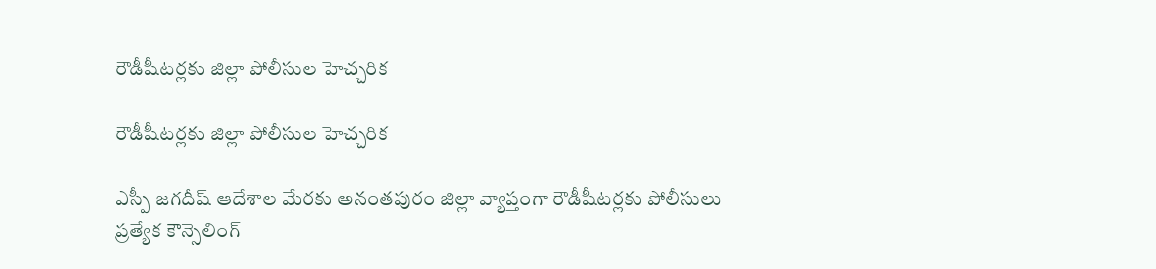రౌడీషీటర్లకు జిల్లా పోలీసుల హెచ్చరిక

రౌడీషీటర్లకు జిల్లా పోలీసుల హెచ్చరిక

ఎస్పీ జగదీష్ ఆదేశాల మేరకు అనంతపురం జిల్లా వ్యాప్తంగా రౌడీషీటర్లకు పోలీసులు ప్రత్యేక కౌన్సెలింగ్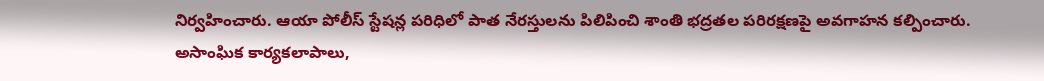నిర్వహించారు. ఆయా పోలీస్ స్టేషన్ల పరిధిలో పాత నేరస్తులను పిలిపించి శాంతి భద్రతల పరిరక్షణపై అవగాహన కల్పించారు. అసాంఘిక కార్యకలాపాలు,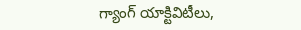గ్యాంగ్ యాక్టివిటీలు,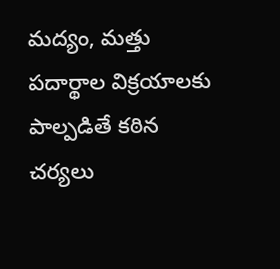మద్యం, మత్తు పదార్థాల విక్రయాలకు పాల్పడితే కఠిన చర్యలు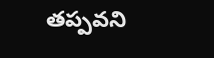తప్పవని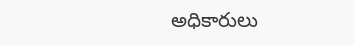అధికారులు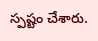స్పష్టం చేశారు.